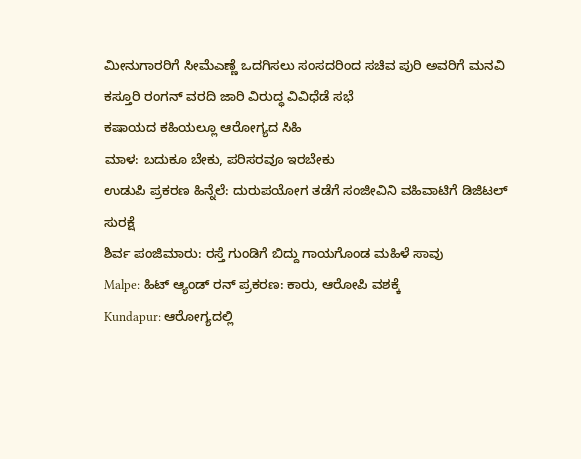ಮೀನುಗಾರರಿಗೆ ಸೀಮೆಎಣ್ಣೆ ಒದಗಿಸಲು ಸಂಸದರಿಂದ ಸಚಿವ ಪುರಿ ಅವರಿಗೆ ಮನವಿ
ಕಸ್ತೂರಿ ರಂಗನ್ ವರದಿ ಜಾರಿ ವಿರುದ್ಧ ವಿವಿಧೆಡೆ ಸಭೆ
ಕಷಾಯದ ಕಹಿಯಲ್ಲೂ ಆರೋಗ್ಯದ ಸಿಹಿ
ಮಾಳ: ಬದುಕೂ ಬೇಕು, ಪರಿಸರವೂ ಇರಬೇಕು
ಉಡುಪಿ ಪ್ರಕರಣ ಹಿನ್ನೆಲೆ: ದುರುಪಯೋಗ ತಡೆಗೆ ಸಂಜೀವಿನಿ ವಹಿವಾಟಿಗೆ ಡಿಜಿಟಲ್ ಸುರಕ್ಷೆ
ಶಿರ್ವ ಪಂಜಿಮಾರು: ರಸ್ತೆ ಗುಂಡಿಗೆ ಬಿದ್ದು ಗಾಯಗೊಂಡ ಮಹಿಳೆ ಸಾವು
Malpe: ಹಿಟ್ ಆ್ಯಂಡ್ ರನ್ ಪ್ರಕರಣ: ಕಾರು, ಆರೋಪಿ ವಶಕ್ಕೆ
Kundapur: ಆರೋಗ್ಯದಲ್ಲಿ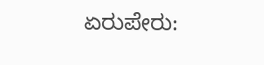ಏರುಪೇರು: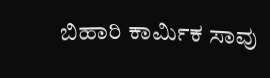ಬಿಹಾರಿ ಕಾರ್ಮಿಕ ಸಾವು